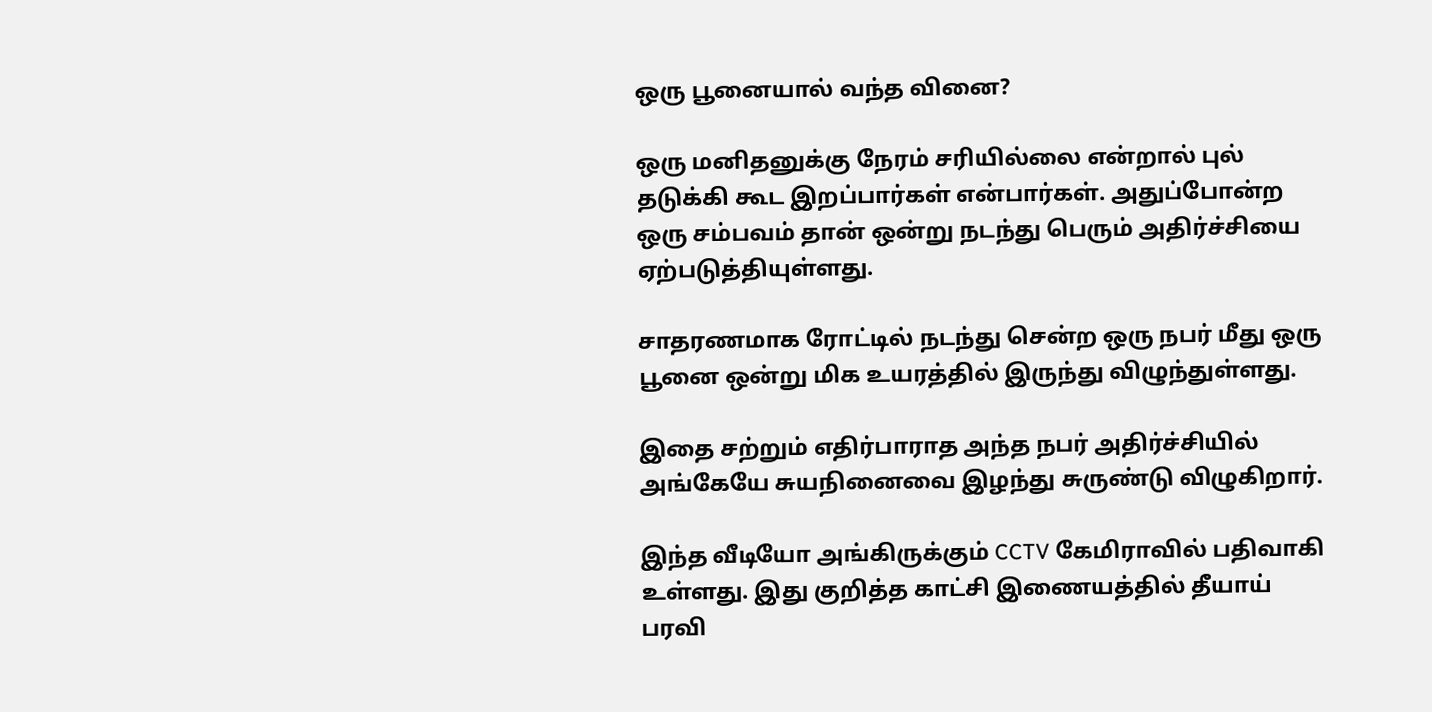ஒரு பூனையால் வந்த வினை?

ஒரு மனிதனுக்கு நேரம் சரியில்லை என்றால் புல் தடுக்கி கூட இறப்பார்கள் என்பார்கள். அதுப்போன்ற ஒரு சம்பவம் தான் ஒன்று நடந்து பெரும் அதிர்ச்சியை ஏற்படுத்தியுள்ளது.

சாதரணமாக ரோட்டில் நடந்து சென்ற ஒரு நபர் மீது ஒரு பூனை ஒன்று மிக உயரத்தில் இருந்து விழுந்துள்ளது.

இதை சற்றும் எதிர்பாராத அந்த நபர் அதிர்ச்சியில் அங்கேயே சுயநினைவை இழந்து சுருண்டு விழுகிறார்.

இந்த வீடியோ அங்கிருக்கும் CCTV கேமிராவில் பதிவாகி உள்ளது. இது குறித்த காட்சி இணையத்தில் தீயாய் பரவி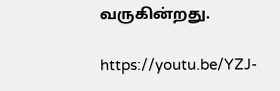வருகின்றது.

https://youtu.be/YZJ-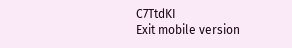C7TtdKI
Exit mobile version